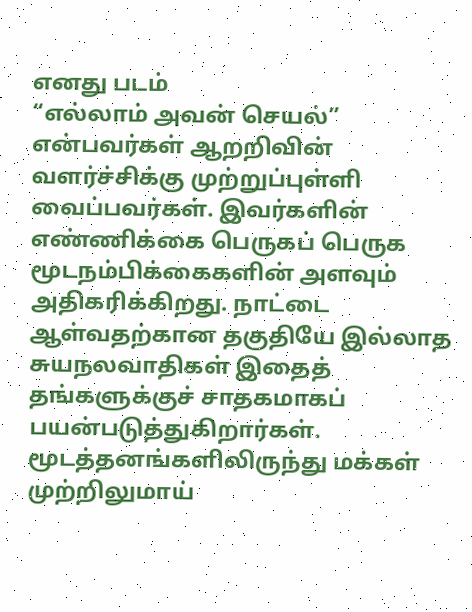எனது படம்
“எல்லாம் அவன் செயல்” என்பவர்கள் ஆறறிவின் வளர்ச்சிக்கு முற்றுப்புள்ளி வைப்பவர்கள். இவர்களின் எண்ணிக்கை பெருகப் பெருக மூடநம்பிக்கைகளின் அளவும் அதிகரிக்கிறது. நாட்டை ஆள்வதற்கான தகுதியே இல்லாத சுயநலவாதிகள் இதைத் தங்களுக்குச் சாதகமாகப் பயன்படுத்துகிறார்கள். மூடத்தனங்களிலிருந்து மக்கள் முற்றிலுமாய்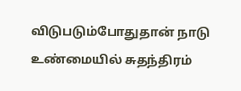விடுபடும்போதுதான் நாடு உண்மையில் சுதந்திரம்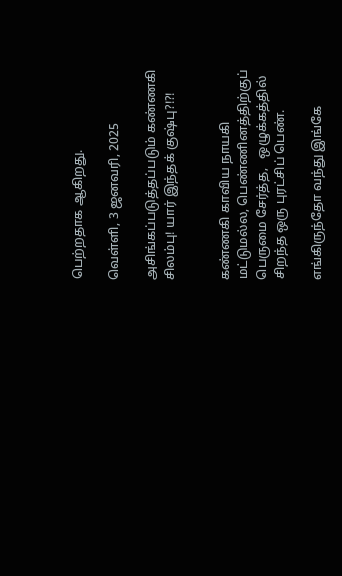பெற்றதாக ஆகிறது.

வெள்ளி, 3 ஜனவரி, 2025

அசிங்கப்படுத்தப்படும் கண்ணகி சிலம்பு! யார் இந்தக் குஷ்பு?!?!


கண்ணகி காவிய நாயகி மட்டுமல்ல, பெண்ணினத்திற்குப் பெருமை சேர்த்த,   ஒழுக்கத்தில் சிறந்த ஒரு புரட்சிப் பெண்.

எங்கிருந்தோ வந்து இங்கே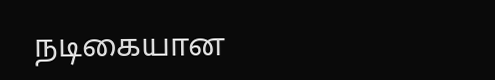நடிகையான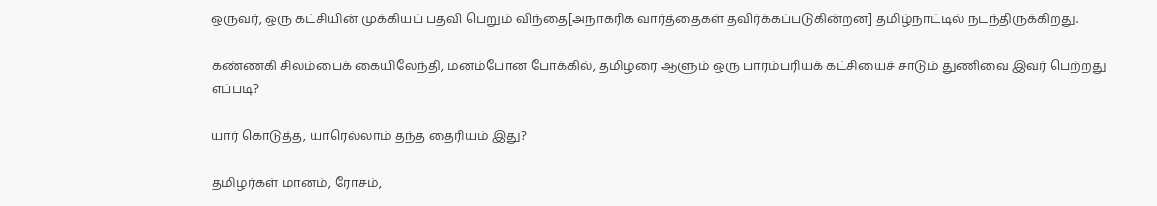ஒருவர், ஒரு கட்சியின் முக்கியப் பதவி பெறும் விந்தை[அநாகரிக வார்த்தைகள் தவிர்க்கப்படுகின்றன] தமிழ்நாட்டில் நடந்திருக்கிறது.

கண்ணகி சிலம்பைக் கையிலேந்தி, மனம்போன போக்கில், தமிழரை ஆளும் ஒரு பாரம்பரியக் கட்சியைச் சாடும் துணிவை இவர் பெற்றது எப்படி?

யார் கொடுத்த, யாரெல்லாம் தந்த தைரியம் இது?

தமிழர்கள் மானம், ரோசம்,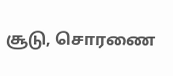சூடு, சொரணை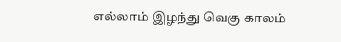எல்லாம் இழந்து வெகு காலம்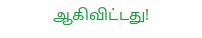ஆகிவிட்டது!